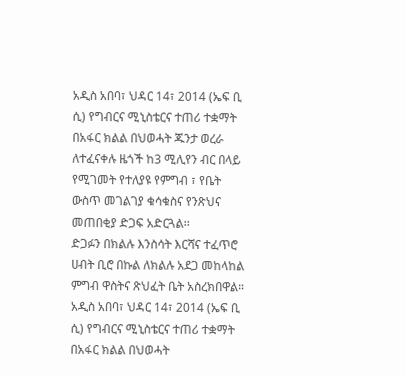አዲስ አበባ፣ ህዳር 14፣ 2014 (ኤፍ ቢ ሲ) የግብርና ሚኒስቴርና ተጠሪ ተቋማት በአፋር ክልል በህወሓት ጁንታ ወረራ ለተፈናቀሉ ዜጎች ከ3 ሚሊየን ብር በላይ የሚገመት የተለያዩ የምግብ ፣ የቤት ውስጥ መገልገያ ቁሳቁስና የንጽህና መጠበቂያ ድጋፍ አድርጓል፡፡
ድጋፉን በክልሉ እንስሳት እርሻና ተፈጥሮ ሀብት ቢሮ በኩል ለክልሉ አደጋ መከላከል ምግብ ዋስትና ጽህፈት ቤት አስረክበዋል።
አዲስ አበባ፣ ህዳር 14፣ 2014 (ኤፍ ቢ ሲ) የግብርና ሚኒስቴርና ተጠሪ ተቋማት በአፋር ክልል በህወሓት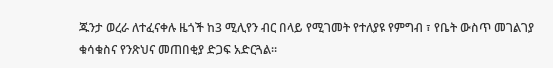ጁንታ ወረራ ለተፈናቀሉ ዜጎች ከ3 ሚሊየን ብር በላይ የሚገመት የተለያዩ የምግብ ፣ የቤት ውስጥ መገልገያ ቁሳቁስና የንጽህና መጠበቂያ ድጋፍ አድርጓል፡፡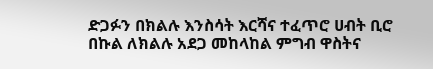ድጋፉን በክልሉ እንስሳት እርሻና ተፈጥሮ ሀብት ቢሮ በኩል ለክልሉ አደጋ መከላከል ምግብ ዋስትና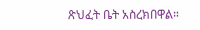ጽህፈት ቤት አስረክበዋል።